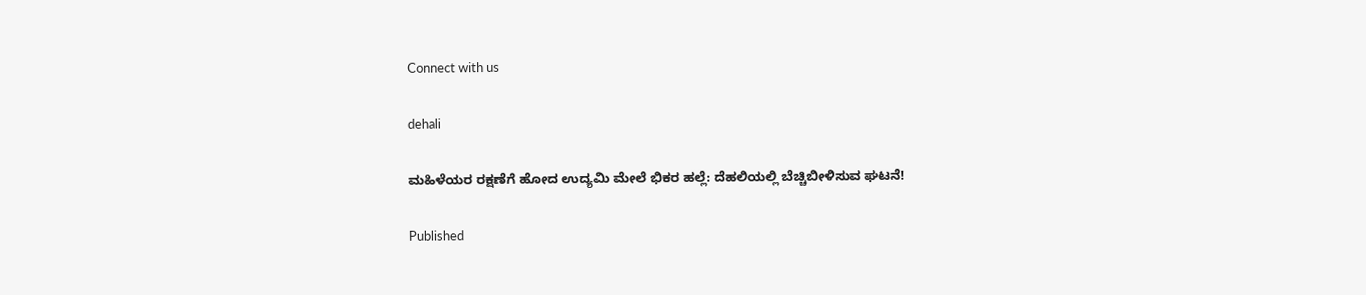Connect with us

dehali

ಮಹಿಳೆಯರ ರಕ್ಷಣೆಗೆ ಹೋದ ಉದ್ಯಮಿ ಮೇಲೆ ಭಿಕರ ಹಲ್ಲೆ: ದೆಹಲಿಯಲ್ಲಿ ಬೆಚ್ಚಿಬೀಳಿಸುವ ಘಟನೆ!

Published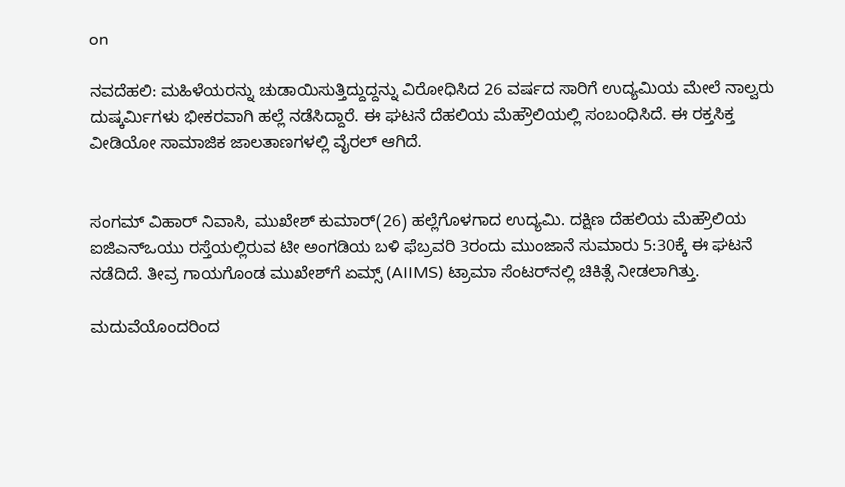on

ನವದೆಹಲಿ: ಮಹಿಳೆಯರನ್ನು ಚುಡಾಯಿಸುತ್ತಿದ್ದುದ್ದನ್ನು ವಿರೋಧಿಸಿದ 26 ವರ್ಷದ ಸಾರಿಗೆ ಉದ್ಯಮಿಯ ಮೇಲೆ ನಾಲ್ವರು ದುಷ್ಕರ್ಮಿಗಳು ಭೀಕರವಾಗಿ ಹಲ್ಲೆ ನಡೆಸಿದ್ದಾರೆ. ಈ ಘಟನೆ ದೆಹಲಿಯ ಮೆಹ್ರೌಲಿಯಲ್ಲಿ ಸಂಬಂಧಿಸಿದೆ. ಈ ರಕ್ತಸಿಕ್ತ ವೀಡಿಯೋ ಸಾಮಾಜಿಕ ಜಾಲತಾಣಗಳಲ್ಲಿ ವೈರಲ್ ಆಗಿದೆ.


ಸಂಗಮ್ ವಿಹಾರ್ ನಿವಾಸಿ, ಮುಖೇಶ್ ಕುಮಾರ್(26) ಹಲ್ಲೆಗೊಳಗಾದ ಉದ್ಯಮಿ. ದಕ್ಷಿಣ ದೆಹಲಿಯ ಮೆಹ್ರೌಲಿಯ ಐಜಿಎನ್ಒಯು ರಸ್ತೆಯಲ್ಲಿರುವ ಟೀ ಅಂಗಡಿಯ ಬಳಿ ಫೆಬ್ರವರಿ 3ರಂದು ಮುಂಜಾನೆ ಸುಮಾರು 5:30ಕ್ಕೆ ಈ ಘಟನೆ ನಡೆದಿದೆ. ತೀವ್ರ ಗಾಯಗೊಂಡ ಮುಖೇಶ್‌ಗೆ ಏಮ್ಸ್ (AIIMS) ಟ್ರಾಮಾ ಸೆಂಟರ್‌ನಲ್ಲಿ ಚಿಕಿತ್ಸೆ ನೀಡಲಾಗಿತ್ತು.

ಮದುವೆಯೊಂದರಿಂದ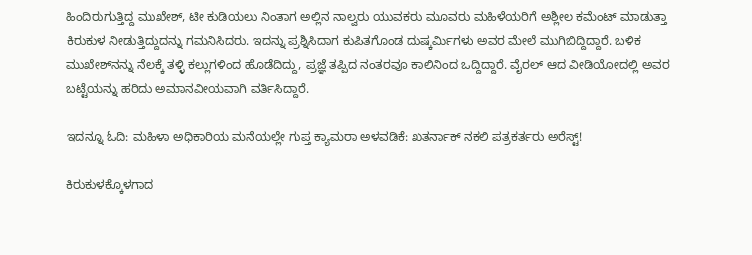ಹಿಂದಿರುಗುತ್ತಿದ್ದ ಮುಖೇಶ್, ಟೀ ಕುಡಿಯಲು ನಿಂತಾಗ ಅಲ್ಲಿನ ನಾಲ್ವರು ಯುವಕರು ಮೂವರು ಮಹಿಳೆಯರಿಗೆ ಅಶ್ಲೀಲ ಕಮೆಂಟ್ ಮಾಡುತ್ತಾ ಕಿರುಕುಳ ನೀಡುತ್ತಿದ್ದುದನ್ನು ಗಮನಿಸಿದರು. ಇದನ್ನು ಪ್ರಶ್ನಿಸಿದಾಗ ಕುಪಿತಗೊಂಡ ದುಷ್ಕರ್ಮಿಗಳು ಅವರ ಮೇಲೆ ಮುಗಿಬಿದ್ದಿದ್ದಾರೆ. ಬಳಿಕ ಮುಖೇಶ್‌ನನ್ನು ನೆಲಕ್ಕೆ ತಳ್ಳಿ ಕಲ್ಲುಗಳಿಂದ ಹೊಡೆದಿದ್ದು, ಪ್ರಜ್ಞೆ ತಪ್ಪಿದ ನಂತರವೂ ಕಾಲಿನಿಂದ ಒದ್ದಿದ್ದಾರೆ. ವೈರಲ್‌ ಆದ ವೀಡಿಯೋದಲ್ಲಿ ಅವರ ಬಟ್ಟೆಯನ್ನು ಹರಿದು ಅಮಾನವೀಯವಾಗಿ ವರ್ತಿಸಿದ್ದಾರೆ.

ಇದನ್ನೂ ಓದಿ: ಮಹಿಳಾ ಅಧಿಕಾರಿಯ ಮನೆಯಲ್ಲೇ ಗುಪ್ತ ಕ್ಯಾಮರಾ ಅಳವಡಿಕೆ: ಖತರ್ನಾಕ್ ನಕಲಿ ಪತ್ರಕರ್ತರು ಅರೆಸ್ಟ್‌!

ಕಿರುಕುಳಕ್ಕೊಳಗಾದ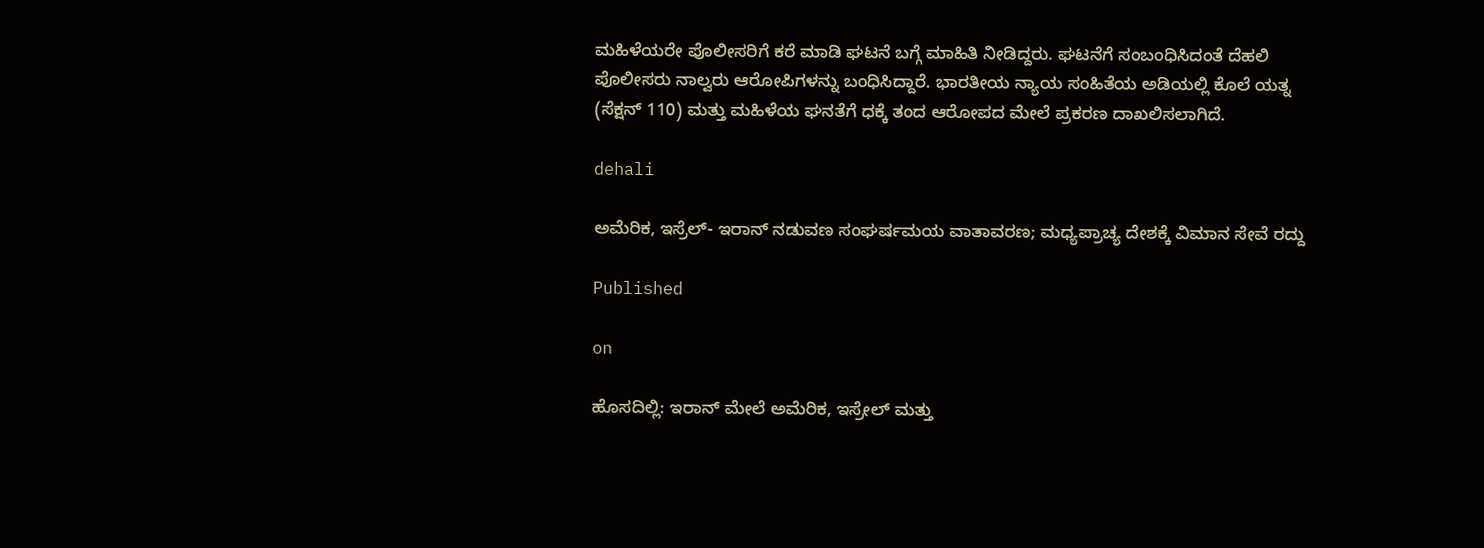ಮಹಿಳೆಯರೇ ಪೊಲೀಸರಿಗೆ ಕರೆ ಮಾಡಿ ಘಟನೆ ಬಗ್ಗೆ ಮಾಹಿತಿ ನೀಡಿದ್ದರು. ಘಟನೆಗೆ ಸಂಬಂಧಿಸಿದಂತೆ ದೆಹಲಿ ಪೊಲೀಸರು ನಾಲ್ವರು ಆರೋಪಿಗಳನ್ನು ಬಂಧಿಸಿದ್ದಾರೆ. ಭಾರತೀಯ ನ್ಯಾಯ ಸಂಹಿತೆಯ ಅಡಿಯಲ್ಲಿ ಕೊಲೆ ಯತ್ನ (ಸೆಕ್ಷನ್ 110) ಮತ್ತು ಮಹಿಳೆಯ ಘನತೆಗೆ ಧಕ್ಕೆ ತಂದ ಆರೋಪದ ಮೇಲೆ ಪ್ರಕರಣ ದಾಖಲಿಸಲಾಗಿದೆ.

dehali

ಅಮೆರಿಕ, ಇಸ್ರೆಲ್- ಇರಾನ್ ನಡುವಣ ಸಂಘರ್ಷಮಯ ವಾತಾವರಣ; ಮಧ್ಯಪ್ರಾಚ್ಯ ದೇಶಕ್ಕೆ ವಿಮಾನ ಸೇವೆ ರದ್ದು

Published

on

ಹೊಸದಿಲ್ಲಿ: ಇರಾನ್ ಮೇಲೆ ಅಮೆರಿಕ, ಇಸ್ರೇಲ್ ಮತ್ತು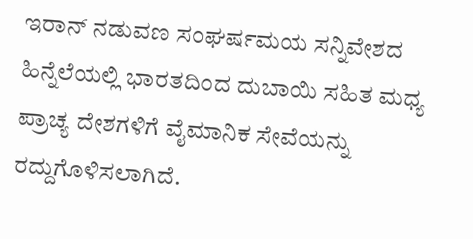ಇರಾನ್ ನಡುವಣ ಸಂಘರ್ಷಮಯ ಸನ್ನಿವೇಶದ ಹಿನ್ನೆಲೆಯಲ್ಲಿ ಭಾರತದಿಂದ ದುಬಾಯಿ ಸಹಿತ ಮಧ್ಯ ಪ್ರಾಚ್ಯ ದೇಶಗಳಿಗೆ ವೈಮಾನಿಕ ಸೇವೆಯನ್ನು ರದ್ದುಗೊಳಿಸಲಾಗಿದೆ.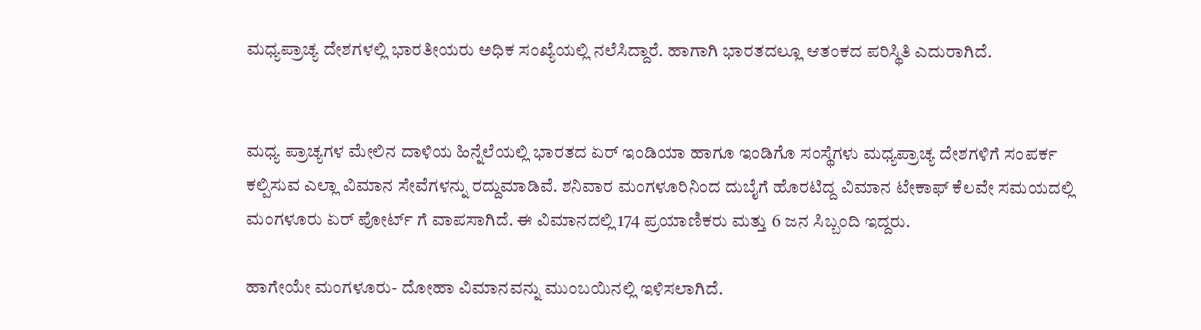ಮಧ್ಯಪ್ರಾಚ್ಯ ದೇಶಗಳಲ್ಲಿ ಭಾರತೀಯರು ಅಧಿಕ ಸಂಖ್ಯೆಯಲ್ಲಿ ನಲೆಸಿದ್ದಾರೆ. ಹಾಗಾಗಿ ಭಾರತದಲ್ಲೂ ಆತಂಕದ ಪರಿಸ್ಥಿತಿ ಎದುರಾಗಿದೆ.


ಮಧ್ಯ ಪ್ರಾಚ್ಯಗಳ ಮೇಲಿನ ದಾಳಿಯ ಹಿನ್ನೆಲೆಯಲ್ಲಿ ಭಾರತದ ಏರ್ ಇಂಡಿಯಾ ಹಾಗೂ ಇಂಡಿಗೊ ಸಂಸ್ಥೆಗಳು ಮಧ್ಯಪ್ರಾಚ್ಯ ದೇಶಗಳಿಗೆ ಸಂಪರ್ಕ ಕಲ್ಪಿಸುವ ಎಲ್ಲಾ ವಿಮಾನ ಸೇವೆಗಳನ್ನು ರದ್ದುಮಾಡಿವೆ. ಶನಿವಾರ ಮಂಗಳೂರಿನಿಂದ ದುಬೈಗೆ ಹೊರಟಿದ್ದ ವಿಮಾನ ಟೇಕಾಫ್ ಕೆಲವೇ ಸಮಯದಲ್ಲಿ ಮಂಗಳೂರು ಏರ್ ಪೋರ್ಟ್ ಗೆ ವಾಪಸಾಗಿದೆ. ಈ ವಿಮಾನದಲ್ಲಿ 174 ಪ್ರಯಾಣಿಕರು ಮತ್ತು 6 ಜನ ಸಿಬ್ಬಂದಿ ಇದ್ದರು.

ಹಾಗೇಯೇ ಮಂಗಳೂರು- ದೋಹಾ ವಿಮಾನವನ್ನು ಮುಂಬಯಿನಲ್ಲಿ ಇಳಿಸಲಾಗಿದೆ.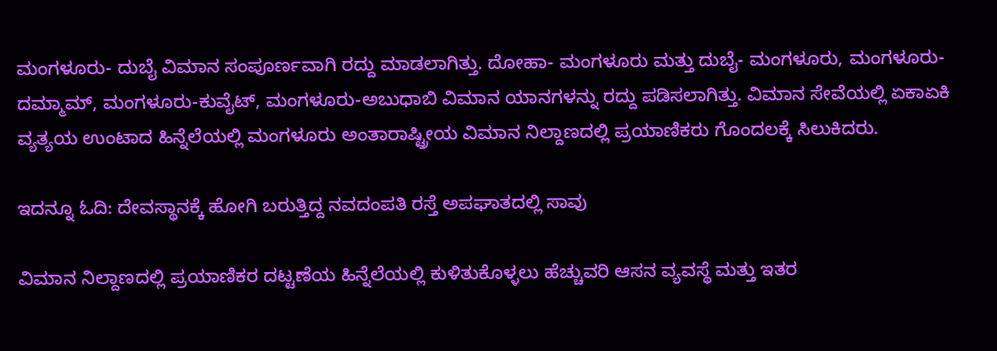ಮಂಗಳೂರು- ದುಬೈ ವಿಮಾನ ಸಂಪೂರ್ಣವಾಗಿ ರದ್ದು ಮಾಡಲಾಗಿತ್ತು. ದೋಹಾ- ಮಂಗಳೂರು ಮತ್ತು ದುಬೈ- ಮಂಗಳೂರು, ಮಂಗಳೂರು-ದಮ್ಮಾಮ್, ಮಂಗಳೂರು-ಕುವೈಟ್, ಮಂಗಳೂರು-ಅಬುಧಾಬಿ ವಿಮಾನ ಯಾನಗಳನ್ನು ರದ್ದು ಪಡಿಸಲಾಗಿತ್ತು. ವಿಮಾನ ಸೇವೆಯಲ್ಲಿ ಏಕಾಏಕಿ ವ್ಯತ್ಯಯ ಉಂಟಾದ ಹಿನ್ನೆಲೆಯಲ್ಲಿ ಮಂಗಳೂರು ಅಂತಾರಾಷ್ಟ್ರೀಯ ವಿಮಾನ ನಿಲ್ದಾಣದಲ್ಲಿ ಪ್ರಯಾಣಿಕರು ಗೊಂದಲಕ್ಕೆ ಸಿಲುಕಿದರು.

ಇದನ್ನೂ ಓದಿ: ದೇವಸ್ಥಾನಕ್ಕೆ ಹೋಗಿ ಬರುತ್ತಿದ್ದ ನವದಂಪತಿ ರಸ್ತೆ ಅಪಘಾತದಲ್ಲಿ ಸಾವು

ವಿಮಾನ ನಿಲ್ದಾಣದಲ್ಲಿ ಪ್ರಯಾಣಿಕರ ದಟ್ಟಣೆಯ ಹಿನ್ನೆಲೆಯಲ್ಲಿ ಕುಳಿತುಕೊಳ್ಳಲು ಹೆಚ್ಚುವರಿ ಆಸನ ವ್ಯವಸ್ಥೆ ಮತ್ತು ಇತರ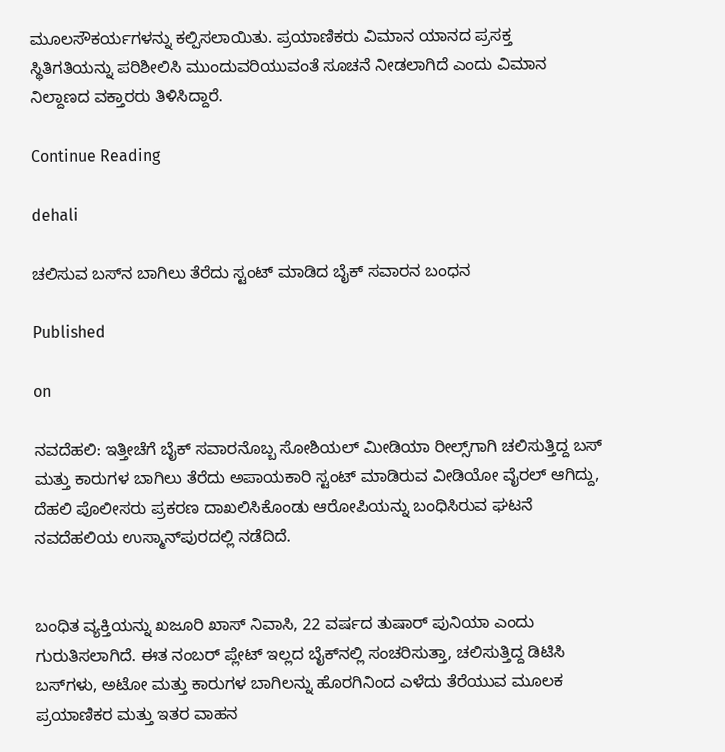ಮೂಲಸೌಕರ್ಯಗಳನ್ನು ಕಲ್ಪಿಸಲಾಯಿತು. ಪ್ರಯಾಣಿಕರು ವಿಮಾನ ಯಾನದ ಪ್ರಸಕ್ತ ಸ್ಥಿತಿಗತಿಯನ್ನು ಪರಿಶೀಲಿಸಿ ಮುಂದುವರಿಯುವಂತೆ ಸೂಚನೆ ನೀಡಲಾಗಿದೆ ಎಂದು ವಿಮಾನ ನಿಲ್ದಾಣದ ವಕ್ತಾರರು ತಿಳಿಸಿದ್ದಾರೆ.

Continue Reading

dehali

ಚಲಿಸುವ ಬಸ್‌ನ ಬಾಗಿಲು ತೆರೆದು ಸ್ಟಂಟ್ ಮಾಡಿದ ಬೈಕ್ ಸವಾರನ ಬಂಧನ

Published

on

ನವದೆಹಲಿ: ಇತ್ತೀಚೆಗೆ ಬೈಕ್ ಸವಾರನೊಬ್ಬ ಸೋಶಿಯಲ್ ಮೀಡಿಯಾ ರೀಲ್ಸ್‌ಗಾಗಿ ಚಲಿಸುತ್ತಿದ್ದ ಬಸ್ ಮತ್ತು ಕಾರುಗಳ ಬಾಗಿಲು ತೆರೆದು ಅಪಾಯಕಾರಿ ಸ್ಟಂಟ್ ಮಾಡಿರುವ ವೀಡಿಯೋ ವೈರಲ್ ಆಗಿದ್ದು, ದೆಹಲಿ ಪೊಲೀಸರು ಪ್ರಕರಣ ದಾಖಲಿಸಿಕೊಂಡು ಆರೋಪಿಯನ್ನು ಬಂಧಿಸಿರುವ ಘಟನೆ ನವದೆಹಲಿಯ ಉಸ್ಮಾನ್‌ಪುರದಲ್ಲಿ ನಡೆದಿದೆ.


ಬಂಧಿತ ವ್ಯಕ್ತಿಯನ್ನು ಖಜೂರಿ ಖಾಸ್ ನಿವಾಸಿ, 22 ವರ್ಷದ ತುಷಾರ್ ಪುನಿಯಾ ಎಂದು ಗುರುತಿಸಲಾಗಿದೆ. ಈತ ನಂಬರ್ ಪ್ಲೇಟ್ ಇಲ್ಲದ ಬೈಕ್‌ನಲ್ಲಿ ಸಂಚರಿಸುತ್ತಾ, ಚಲಿಸುತ್ತಿದ್ದ ಡಿಟಿಸಿ ಬಸ್‌ಗಳು, ಅಟೋ ಮತ್ತು ಕಾರುಗಳ ಬಾಗಿಲನ್ನು ಹೊರಗಿನಿಂದ ಎಳೆದು ತೆರೆಯುವ ಮೂಲಕ ಪ್ರಯಾಣಿಕರ ಮತ್ತು ಇತರ ವಾಹನ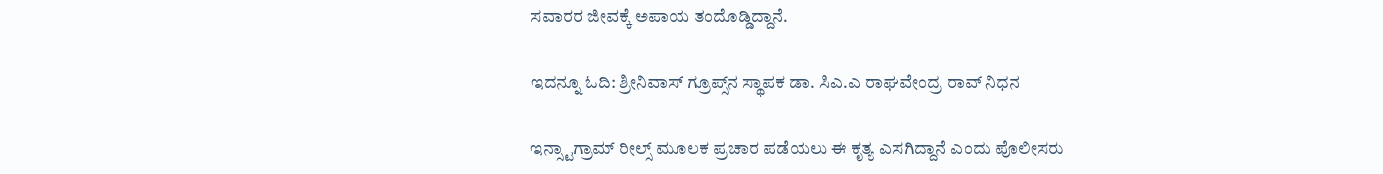ಸವಾರರ ಜೀವಕ್ಕೆ ಅಪಾಯ ತಂದೊಡ್ಡಿದ್ದಾನೆ.

ಇದನ್ನೂ ಓದಿ: ಶ್ರೀನಿವಾಸ್‌ ಗ್ರೂಪ್ಸ್‌ನ ಸ್ಥಾಪಕ ಡಾ. ಸಿಎ.ಎ ರಾಘವೇಂದ್ರ ರಾವ್‌ ನಿಧನ

ಇನ್ಸ್ಟಾಗ್ರಾಮ್ ರೀಲ್ಸ್ ಮೂಲಕ ಪ್ರಚಾರ ಪಡೆಯಲು ಈ ಕೃತ್ಯ ಎಸಗಿದ್ದಾನೆ ಎಂದು ಪೊಲೀಸರು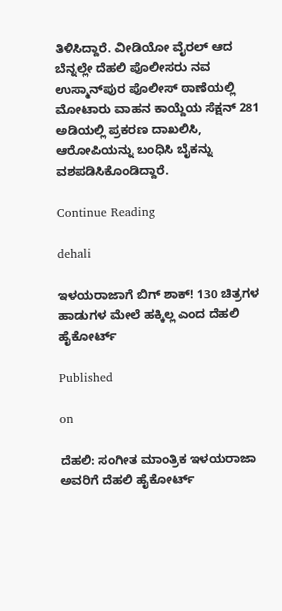ತಿಳಿಸಿದ್ದಾರೆ. ವೀಡಿಯೋ ವೈರಲ್ ಆದ ಬೆನ್ನಲ್ಲೇ ದೆಹಲಿ ಪೊಲೀಸರು ನವ ಉಸ್ಮಾನ್‌ಪುರ ಪೊಲೀಸ್ ಠಾಣೆಯಲ್ಲಿ ಮೋಟಾರು ವಾಹನ ಕಾಯ್ದೆಯ ಸೆಕ್ಷನ್ 281 ಅಡಿಯಲ್ಲಿ ಪ್ರಕರಣ ದಾಖಲಿಸಿ, ಆರೋಪಿಯನ್ನು ಬಂಧಿಸಿ ಬೈಕನ್ನು ವಶಪಡಿಸಿಕೊಂಡಿದ್ದಾರೆ.

Continue Reading

dehali

ಇಳಯರಾಜಾಗೆ ಬಿಗ್ ಶಾಕ್! 130 ಚಿತ್ರಗಳ ಹಾಡುಗಳ ಮೇಲೆ ಹಕ್ಕಿಲ್ಲ ಎಂದ ದೆಹಲಿ ಹೈಕೋರ್ಟ್

Published

on

ದೆಹಲಿ: ಸಂಗೀತ ಮಾಂತ್ರಿಕ ಇಳಯರಾಜಾ ಅವರಿಗೆ ದೆಹಲಿ ಹೈಕೋರ್ಟ್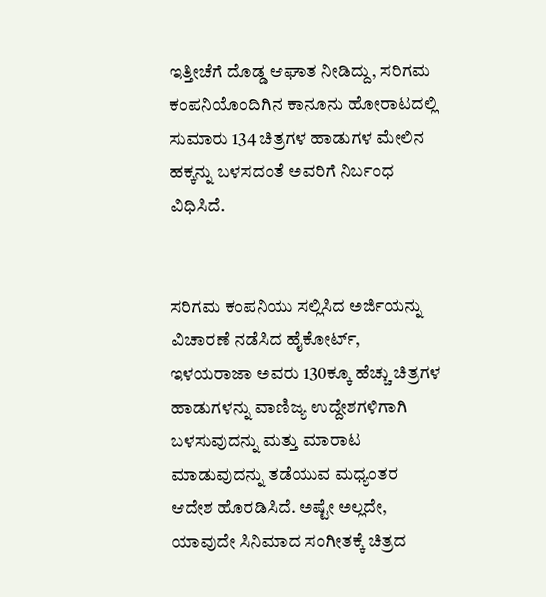ಇತ್ತೀಚೆಗೆ ದೊಡ್ಡ ಆಘಾತ ನೀಡಿದ್ದು, ಸರಿಗಮ ಕಂಪನಿಯೊಂದಿಗಿನ ಕಾನೂನು ಹೋರಾಟದಲ್ಲಿ ಸುಮಾರು 134 ಚಿತ್ರಗಳ ಹಾಡುಗಳ ಮೇಲಿನ ಹಕ್ಕನ್ನು ಬಳಸದಂತೆ ಅವರಿಗೆ ನಿರ್ಬಂಧ ವಿಧಿಸಿದೆ.


ಸರಿಗಮ ಕಂಪನಿಯು ಸಲ್ಲಿಸಿದ ಅರ್ಜಿಯನ್ನು ವಿಚಾರಣೆ ನಡೆಸಿದ ಹೈಕೋರ್ಟ್‌, ಇಳಯರಾಜಾ ಅವರು 130ಕ್ಕೂ ಹೆಚ್ಚು ಚಿತ್ರಗಳ ಹಾಡುಗಳನ್ನು ವಾಣಿಜ್ಯ ಉದ್ದೇಶಗಳಿಗಾಗಿ ಬಳಸುವುದನ್ನು ಮತ್ತು ಮಾರಾಟ ಮಾಡುವುದನ್ನು ತಡೆಯುವ ಮಧ್ಯಂತರ ಆದೇಶ ಹೊರಡಿಸಿದೆ. ಅಷ್ಟೇ ಅಲ್ಲದೇ, ಯಾವುದೇ ಸಿನಿಮಾದ ಸಂಗೀತಕ್ಕೆ ಚಿತ್ರದ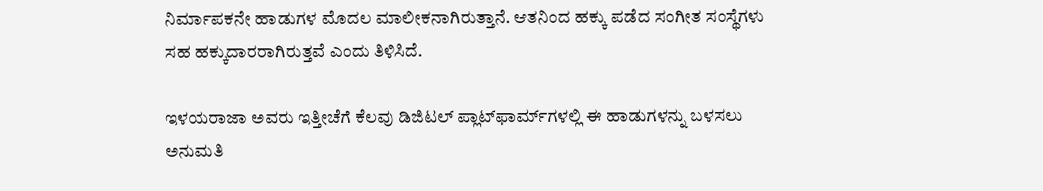ನಿರ್ಮಾಪಕನೇ ಹಾಡುಗಳ ಮೊದಲ ಮಾಲೀಕನಾಗಿರುತ್ತಾನೆ. ಆತನಿಂದ ಹಕ್ಕು ಪಡೆದ ಸಂಗೀತ ಸಂಸ್ಥೆಗಳು ಸಹ ಹಕ್ಕುದಾರರಾಗಿರುತ್ತವೆ ಎಂದು ತಿಳಿಸಿದೆ.

ಇಳಯರಾಜಾ ಅವರು ಇತ್ತೀಚೆಗೆ ಕೆಲವು ಡಿಜಿಟಲ್ ಪ್ಲಾಟ್‌ಫಾರ್ಮ್‌ಗಳಲ್ಲಿ ಈ ಹಾಡುಗಳನ್ನು ಬಳಸಲು ಅನುಮತಿ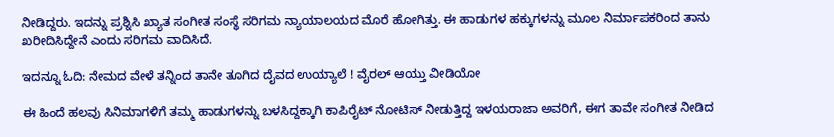ನೀಡಿದ್ದರು. ಇದನ್ನು ಪ್ರಶ್ನಿಸಿ ಖ್ಯಾತ ಸಂಗೀತ ಸಂಸ್ಥೆ ಸರಿಗಮ ನ್ಯಾಯಾಲಯದ ಮೊರೆ ಹೋಗಿತ್ತು. ಈ ಹಾಡುಗಳ ಹಕ್ಕುಗಳನ್ನು ಮೂಲ ನಿರ್ಮಾಪಕರಿಂದ ತಾನು ಖರೀದಿಸಿದ್ದೇನೆ ಎಂದು ಸರಿಗಮ ವಾದಿಸಿದೆ.

ಇದನ್ನೂ ಓದಿ: ನೇಮದ ವೇಳೆ ತನ್ನಿಂದ ತಾನೇ ತೂಗಿದ ದೈವದ ಉಯ್ಯಾಲೆ ! ವೈರಲ್ ಆಯ್ತು ವೀಡಿಯೋ

ಈ ಹಿಂದೆ ಹಲವು ಸಿನಿಮಾಗಳಿಗೆ ತಮ್ಮ ಹಾಡುಗಳನ್ನು ಬಳಸಿದ್ದಕ್ಕಾಗಿ ಕಾಪಿರೈಟ್ ನೋಟಿಸ್ ನೀಡುತ್ತಿದ್ದ ಇಳಯರಾಜಾ ಅವರಿಗೆ, ಈಗ ತಾವೇ ಸಂಗೀತ ನೀಡಿದ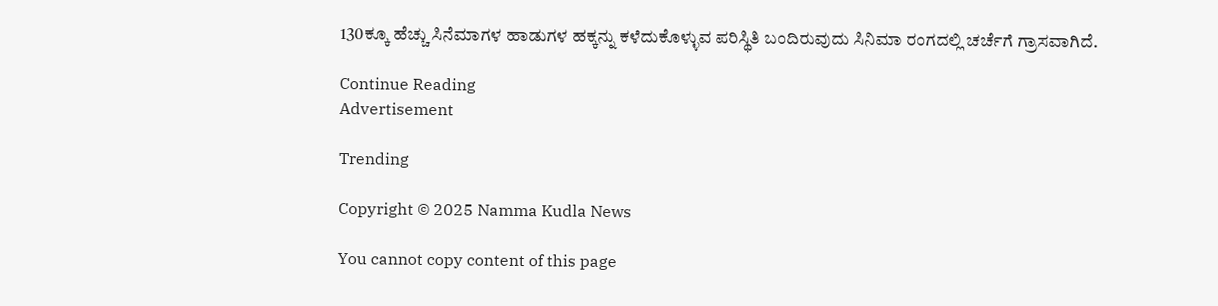130ಕ್ಕೂ ಹೆಚ್ಚು ಸಿನೆಮಾಗಳ ಹಾಡುಗಳ ಹಕ್ಕನ್ನು ಕಳೆದುಕೊಳ್ಳುವ ಪರಿಸ್ಥಿತಿ ಬಂದಿರುವುದು ಸಿನಿಮಾ ರಂಗದಲ್ಲಿ ಚರ್ಚೆಗೆ ಗ್ರಾಸವಾಗಿದೆ.

Continue Reading
Advertisement

Trending

Copyright © 2025 Namma Kudla News

You cannot copy content of this page